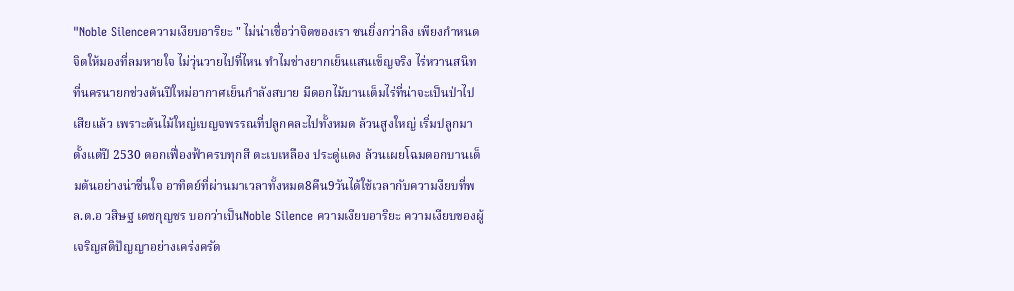"Noble Silenceความเงียบอาริยะ " ไม่น่าเชื่อว่าจิตของเรา ซนยิ่งกว่าลิง เพียงกำหนดจิตให้มองที่ลมหายใจ ไม่วุ่นวายไปที่ไหน ทำไมช่างยากเย็นแสนเข็ญจริง ไร่หวานสนิทที่นครนายกช่วงต้นปีใหม่อากาศเย็นกำลังสบาย มีดอกไม้บานเต็มไร่ที่น่าจะเป็นป่าไปเสียแล้ว เพราะต้นไม้ใหญ่เบญจพรรณที่ปลูกคละไปทั้งหมด ล้วนสูงใหญ่ เริ่มปลูกมาตั้งแต่ปี 2530 ดอกเฟื่องฟ้าครบทุกสี ตะเบเหลือง ประดู่แดง ล้วนเผยโฉมดอกบานเต็มต้นอย่างน่าชื่นใจ อาทิตย์ที่ผ่านมาเวลาทั้งหมด8คืน9วันได้ใช้เวลากับความงียบที่พล.ต.อ วสิษฐ เดชกุญชร บอกว่าเป็นNoble Silence ความเงียบอาริยะ ความเงียบของผู้เจริญสติปัญญาอย่างเคร่งครัด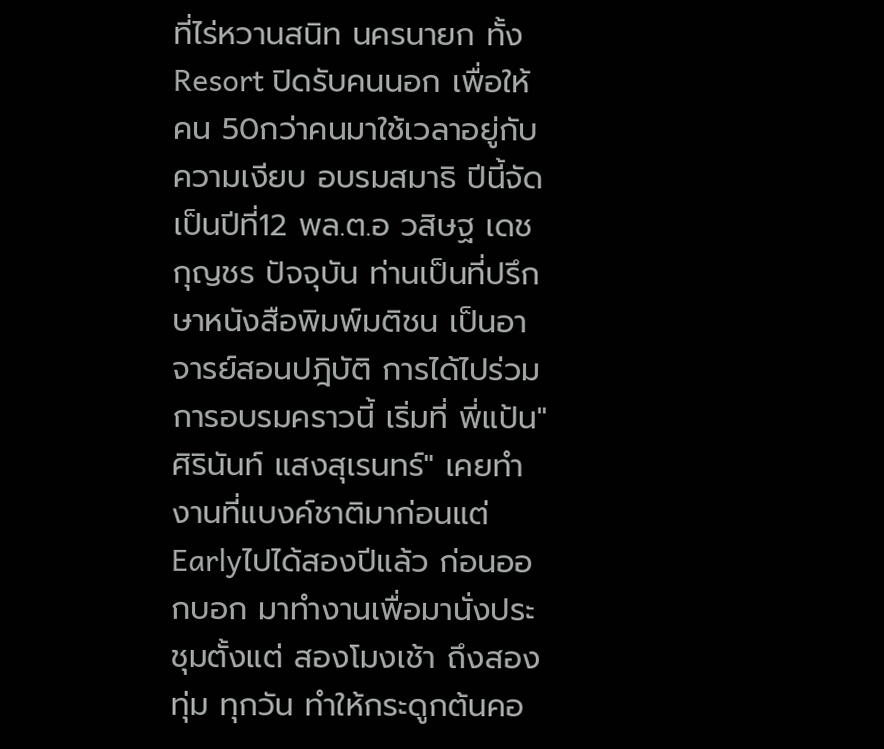ที่ไร่หวานสนิท นครนายก ทั้งResort ปิดรับคนนอก เพื่อให้คน 50กว่าคนมาใช้เวลาอยู่กับความเงียบ อบรมสมาธิ ปีนี้จัดเป็นปีที่12 พล.ต.อ วสิษฐ เดชกุญชร ปัจจุบัน ท่านเป็นที่ปรึกษาหนังสือพิมพ์มติชน เป็นอาจารย์สอนปฎิบัติ การได้ไปร่วมการอบรมคราวนี้ เริ่มที่ พี่แป้น"ศิรินันท์ แสงสุเรนทร์" เคยทำงานที่แบงค์ชาติมาก่อนแต่ Earlyไปได้สองปีแล้ว ก่อนออกบอก มาทำงานเพื่อมานั่งประชุมตั้งแต่ สองโมงเช้า ถึงสองทุ่ม ทุกวัน ทำให้กระดูกต้นคอ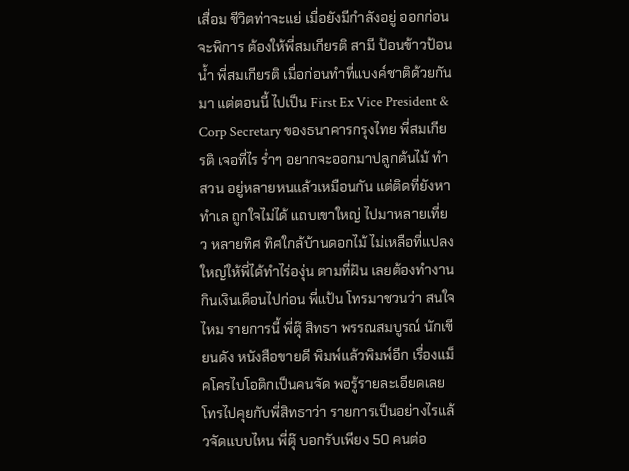เสื่อม ชีวิตท่าจะแย่ เมื่อยังมีกำลังอยู่ ออกก่อนจะพิการ ต้องให้พี่สมเกียรติ สามี ป้อนข้าวป้อนน้ำ พี่สมเกียรติ เมื่อก่อนทำที่แบงค์ชาติด้วยกันมา แต่ตอนนี้ ไปเป็น First Ex Vice President & Corp Secretary ของธนาคารกรุงไทย พี่สมเกียรติ เจอที่ไร ร่ำๆ อยากจะออกมาปลูกต้นไม้ ทำสวน อยู่หลายหนแล้วเหมือนกัน แต่ติดที่ยังหาทำเล ถูกใจไม่ได้ แถบเขาใหญ่ ไปมาหลายเที่ยว หลายทิศ ทิศใกล้บ้านดอกไม้ ไม่เหลือที่แปลงใหญ่ให้พี่ได้ทำไร่องุ่น ตามที่ฝัน เลยต้องทำงานกินเงินเดือนไปก่อน พี่แป้น โทรมาชวนว่า สนใจไหม รายการนี้ พี่ตุ๊ สิทธา พรรณสมบูรณ์ นักเขียนดัง หนังสือขายดี พิมพ์แล้วพิมพ์อีก เรื่องแม็คโครไบโอติกเป็นคนจัด พอรู้รายละเอียดเลยโทรไปคุยกับพี่สิทธาว่า รายการเป็นอย่างไรแล้วจัดแบบไหน พี่ตุ๊ บอกรับเพียง 50 คนต่อ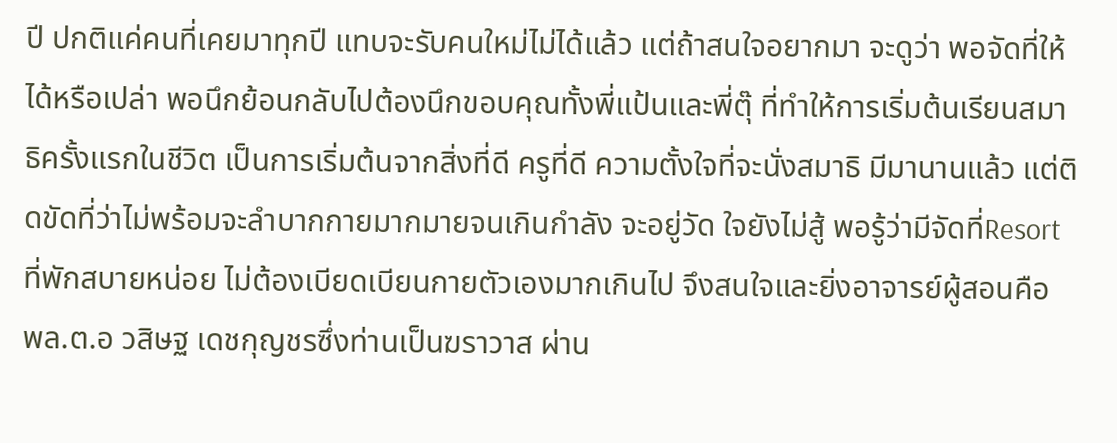ปี ปกติแค่คนที่เคยมาทุกปี แทบจะรับคนใหม่ไม่ได้แล้ว แต่ถ้าสนใจอยากมา จะดูว่า พอจัดที่ให้ได้หรือเปล่า พอนึกย้อนกลับไปต้องนึกขอบคุณทั้งพี่แป้นและพี่ตุ๊ ที่ทำให้การเริ่มต้นเรียนสมาธิครั้งแรกในชีวิต เป็นการเริ่มต้นจากสิ่งที่ดี ครูที่ดี ความตั้งใจที่จะนั่งสมาธิ มีมานานแล้ว แต่ติดขัดที่ว่าไม่พร้อมจะลำบากกายมากมายจนเกินกำลัง จะอยู่วัด ใจยังไม่สู้ พอรู้ว่ามีจัดที่Resortที่พักสบายหน่อย ไม่ต้องเบียดเบียนกายตัวเองมากเกินไป จึงสนใจและยิ่งอาจารย์ผู้สอนคือ พล.ต.อ วสิษฐ เดชกุญชรซึ่งท่านเป็นฆราวาส ผ่าน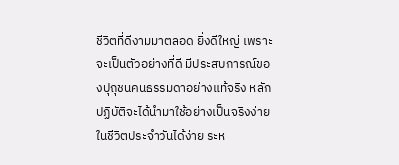ชีวิตที่ดีงามมาตลอด ยิ่งดีใหญ่ เพราะจะเป็นตัวอย่างที่ดี มีประสบการณ์ของปุถุชนคนธรรมดาอย่างแท้จริง หลักปฏิบัติจะได้นำมาใช้อย่างเป็นจริงง่ายในชีวิตประจำวันได้ง่าย ระห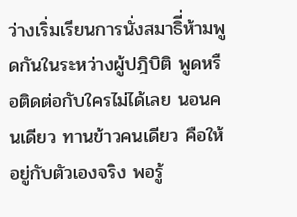ว่างเริ่มเรียนการนั่งสมาธิี่ห้ามพูดกันในระหว่างผู้ปฎิบิติ พูดหรือติดต่อกับใครไม่ได้เลย นอนคนเดียว ทานข้าวคนเดียว คือให้อยู่กับตัวเองจริง พอรู้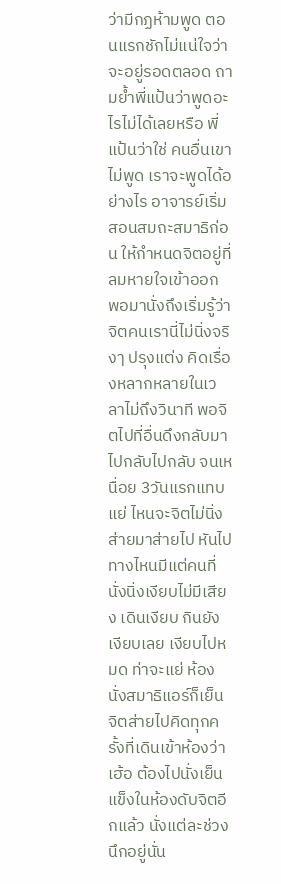ว่ามีกฏห้ามพูด ตอนแรกชักไม่แน่ใจว่าจะอยู่รอดตลอด ถามย้ำพี่แป้นว่าพูดอะไรไม่ได้เลยหรือ พี่แป้นว่าใช่ คนอื่นเขาไม่พูด เราจะพูดได้อย่างไร อาจารย์เริ่มสอนสมถะสมาธิก่อน ให้กำหนดจิตอยู่ที่ลมหายใจเข้าออก พอมานั่งถึงเริ่มรู้ว่าจิตคนเรานี่ไม่นิ่งจริงๅ ปรุงแต่ง คิดเรื่องหลากหลายในเวลาไม่ถึงวินาที พอจิตไปที่อื่นดึงกลับมา ไปกลับไปกลับ จนเหนื่อย 3วันแรกแทบแย่ ไหนจะจิตไม่นิ่ง ส่ายมาส่ายไป หันไปทางไหนมีแต่คนที่นั่งนิ่งเงียบไม่มีเสียง เดินเงียบ กินยังเงียบเลย เงียบไปหมด ท่าจะแย่ ห้องนั่งสมาธิแอร์ก็เย็น จิตส่ายไปคิดทุกครั้งที่เดินเข้าห้องว่า เฮ้อ ต้องไปนั่งเย็นแข็งในห้องดับจิตอีกแล้ว นั่งแต่ละช่วงนึกอยู่นั่น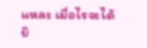แหละ เมื่อไรจะได้ยิ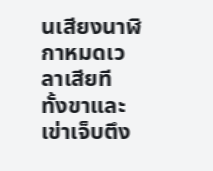นเสียงนาฬิกาหมดเวลาเสียที ทั้งขาและเข่าเจ็บตึง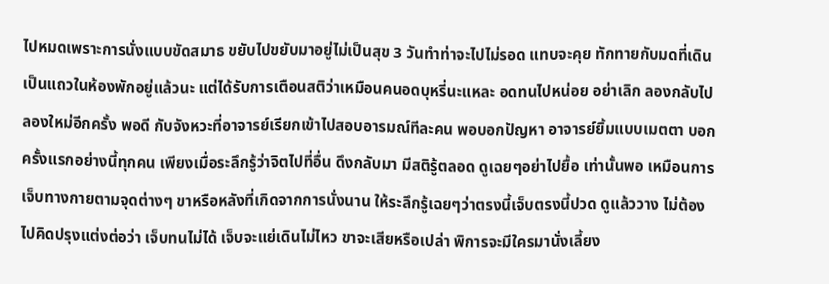ไปหมดเพราะการนั่งแบบขัดสมาธ ขยับไปขยับมาอยู่ไม่เป็นสุข 3 วันทำท่าจะไปไม่รอด แทบจะคุย ทักทายกับมดที่เดินเป็นแถวในห้องพักอยู่แล้วนะ แต่ได้รับการเตือนสติว่าเหมือนคนอดบุหรี่นะแหละ อดทนไปหน่อย อย่าเลิก ลองกลับไปลองใหม่อีกครั้ง พอดี กับจังหวะที่อาจารย์เรียกเข้าไปสอบอารมณ์ทีละคน พอบอกปัญหา อาจารย์ยิ้มแบบเมตตา บอกครั้งแรกอย่างนี้ทุกคน เพียงเมื่อระลึกรู้ว่าจิตไปที่อื่น ดึงกลับมา มีสติรู้ตลอด ดูเฉยๆอย่าไปยื้อ เท่านั้นพอ เหมือนการเจ็บทางกายตามจุดต่างๆ ขาหรือหลังที่เกิดจากการนั่งนาน ให้ระลึกรู้เฉยๆว่าตรงนี้เจ็บตรงนี้ปวด ดูแล้ววาง ไม่ต้องไปคิดปรุงแต่งต่อว่า เจ็บทนไม่ได้ เจ็บจะแย่เดินไม่ไหว ขาจะเสียหรือเปล่า พิการจะมีใครมานั่งเลี้ยง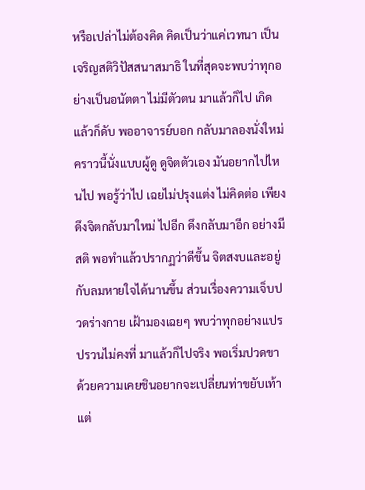หรือเปล่าไม่ต้องคิด คิดเป็นว่าแค่เวทนา เป็นเจริญสติวิปัสสนาสมาธิ ในที่สุดจะพบว่าทุกอย่างเป็นอนัตตา ไม่มีตัวตน มาแล้วก็ไป เกิดแล้วก็ดับ พออาจารย์บอก กลับมาลองนั่งใหม่ คราวนี้นั่งแบบผู้ดู ดูจิตตัวเอง มันอยากไปไหนไป พอรู้ว่าไป เฉยไม่ปรุงแต่ง ไม่คิดต่อ เพียงดึงจิตกลับมาใหม่ ไปอีก ดึงกลับมาอีก อย่างมีสติ พอทำแล้วปรากฏว่าดีขึ้น จิตสงบและอยู่กับลมหายใจได้นานขึ้น ส่วนเรื่องความเจ็บปวดร่างกาย เฝ้ามองเฉยๆ พบว่าทุกอย่างแปรปรวนไม่คงที่ มาแล้วก็ไปจริง พอเริ่มปวดขา ด้วยความเคยชินอยากจะเปลี่ยนท่าขยับเท้า แต่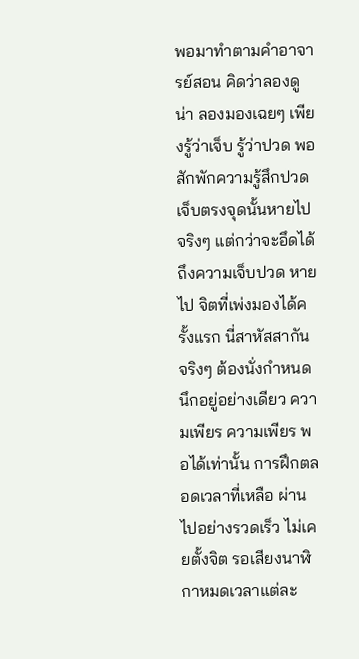พอมาทำตามคำอาจารย์สอน คิดว่าลองดูน่า ลองมองเฉยๆ เพียงรู้ว่าเจ็บ รู้ว่าปวด พอสักพักความรู้สึกปวดเจ็บตรงจุดนั้นหายไปจริงๆ แต่กว่าจะอึดได้ถึงความเจ็บปวด หายไป จิตที่เพ่งมองได้ครั้งแรก นี่สาหัสสากันจริงๆ ต้องนั่งกำหนดนึกอยู่อย่างเดียว ความเพียร ความเพียร พอได้เท่านั้น การฝึกตลอดเวลาที่เหลือ ผ่านไปอย่างรวดเร็ว ไม่เคยตั้งจิต รอเสียงนาฬิกาหมดเวลาแต่ละ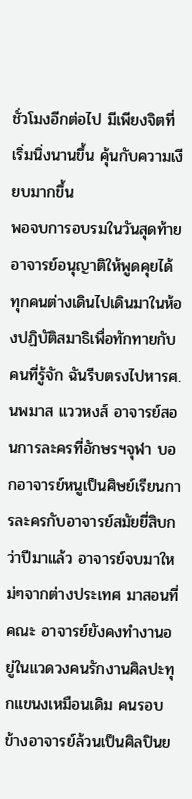ชั่วโมงอีกต่อไป มีเพียงจิตที่เริ่มนิ่งนานขึ้น คุ้นกับความเงียบมากขึ้น
พอจบการอบรมในวันสุดท้าย อาจารย์อนุญาติให้พูดคุยได้ ทุกคนต่างเดินไปเดินมาในห้องปฏิบัติสมาธิเพื่อทักทายกับคนที่รู้จัก ฉันรีบตรงไปหารศ.นพมาส แววหงส์ อาจารย์สอนการละครที่อักษรฯจุฬา บอกอาจารย์หนูเป็นศิษย์เรียนการละครกับอาจารย์สมัยยี่สิบกว่าปีมาแล้ว อาจารย์จบมาใหม่ๆจากต่างประเทศ มาสอนที่คณะ อาจารย์ยังคงทำงานอยู่ในแวดวงคนรักงานศิลปะทุกแขนงเหมือนเดิม คนรอบข้างอาจารย์ล้วนเป็นศิลปินย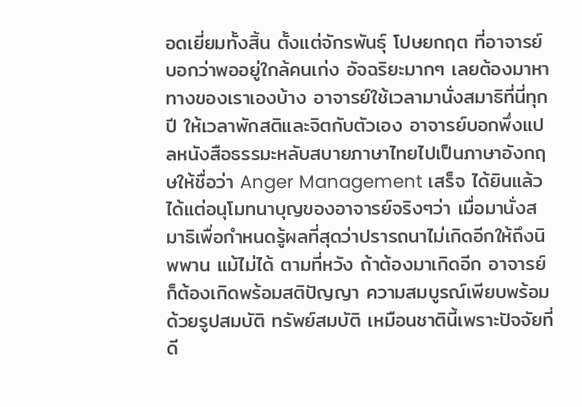อดเยี่ยมทั้งสิ้น ตั้งแต่จักรพันธุ์ โปษยกฤต ที่อาจารย์บอกว่าพออยู่ใกล้คนเก่ง อัจฉริยะมากๆ เลยต้องมาหาทางของเราเองบ้าง อาจารย์ใช้เวลามานั่งสมาธิที่นี่ทุกปี ให้เวลาพักสติและจิตกับตัวเอง อาจารย์บอกพึ่งแปลหนังสือธรรมะหลับสบายภาษาไทยไปเป็นภาษาอังกฤษให้ชื่อว่า Anger Management เสร็จ ได้ยินแล้วได้แต่อนุโมทนาบุญของอาจารย์จริงๆว่า เมื่อมานั่งสมาธิเพื่อกำหนดรู้ผลที่สุดว่าปรารถนาไม่เกิดอีกให้ถึงนิพพาน แม้ไม่ได้ ตามที่หวัง ถ้าต้องมาเกิดอีก อาจารย์ ก็ต้องเกิดพร้อมสติปัญญา ความสมบูรณ์เพียบพร้อมด้วยรูปสมบัติ ทรัพย์สมบัติ เหมือนชาตินี้เพราะปัจจัยที่ดี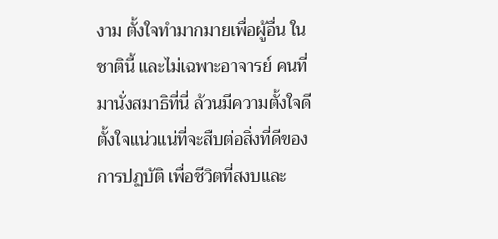งาม ตั้งใจทำมากมายเพื่อผู้อื่น ในชาตินี้ และไม่เฉพาะอาจารย์ คนที่มานั่งสมาธิที่นี่ ล้วนมีความตั้งใจดี ตั้งใจแน่วแน่ที่จะสืบต่อสิ่งที่ดีของการปฏบัติ เพื่อชีวิตที่สงบและ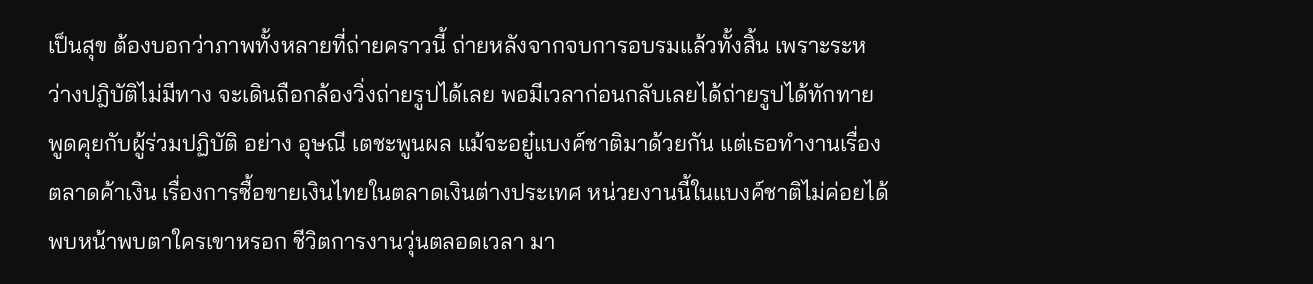เป็นสุข ต้องบอกว่าภาพทั้งหลายที่ถ่ายคราวนี้ ถ่ายหลังจากจบการอบรมแล้วทั้งสิ้น เพราะระหว่างปฎิบัติไม่มีทาง จะเดินถือกล้องวิ่งถ่ายรูปได้เลย พอมีเวลาก่อนกลับเลยได้ถ่ายรูปได้ทักทายพูดคุยกับผู้ร่วมปฏิบัติ อย่าง อุษณี เตชะพูนผล แม้จะอยู๋แบงค์ชาติมาด้วยกัน แต่เธอทำงานเรื่องตลาดค้าเงิน เรื่องการซื้อขายเงินไทยในตลาดเงินต่างประเทศ หน่วยงานนี้ในแบงค์ชาติไม่ค่อยได้พบหน้าพบตาใครเขาหรอก ชีวิตการงานวุ่นตลอดเวลา มา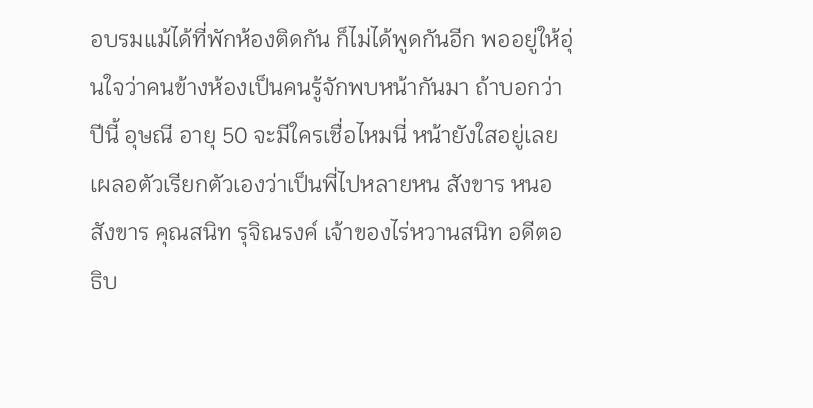อบรมแม้ได้ที่พักห้องติดกัน ก็ไม่ได้พูดกันอีก พออยู่ให้อุ่นใจว่าคนข้างห้องเป็นคนรู้จักพบหน้ากันมา ถ้าบอกว่าปีนี้ อุษณี อายุ 50 จะมีใครเชื่อไหมนี่ หน้ายังใสอยู่เลย เผลอตัวเรียกตัวเองว่าเป็นพี่ไปหลายหน สังขาร หนอ สังขาร คุณสนิท รุจิณรงค์ เจ้าของไร่หวานสนิท อดีตอธิบ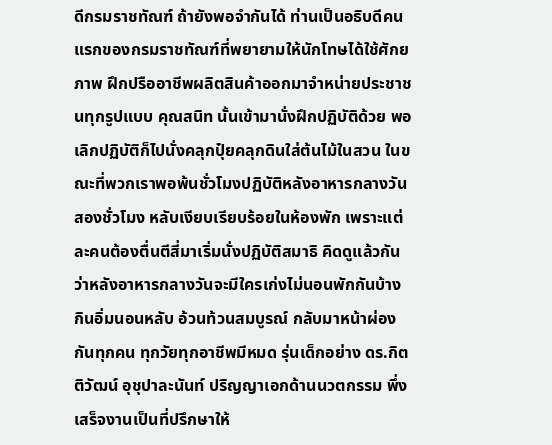ดีกรมราชทัณฑ์ ถ้ายังพอจำกันได้ ท่านเป็นอธิบดีคนแรกของกรมราชทัณฑ์ที่พยายามให้นักโทษได้ใช้ศักยภาพ ฝึกปรืออาชีพผลิตสินค้าออกมาจำหน่ายประชาชนทุกรูปแบบ คุณสนิท นั้นเข้ามานั่งฝึกปฏิบัติด้วย พอเลิกปฏิบัติก็ไปนั่งคลุกปุ๋ยคลุกดินใส่ต้นไม้ในสวน ในขณะที่พวกเราพอพ้นชั่วโมงปฏิบัติหลังอาหารกลางวันสองชั่วโมง หลับเงียบเรียบร้อยในห้องพัก เพราะแต่ละคนต้องตื่นตีสี่มาเริ่มนั่งปฏิบัติสมาธิ คิดดูแล้วกันว่าหลังอาหารกลางวันจะมีใครเก่งไม่นอนพักกันบ้าง กินอิ่มนอนหลับ อ้วนท้วนสมบูรณ์ กลับมาหน้าผ่องกันทุกคน ทุกวัยทุกอาชีพมีหมด รุ่นเด็กอย่าง ดร.กิตติวัฒน์ อุชุปาละนันท์ ปริญญาเอกด้านนวตกรรม พึ่งเสร็จงานเป็นที่ปรึกษาให้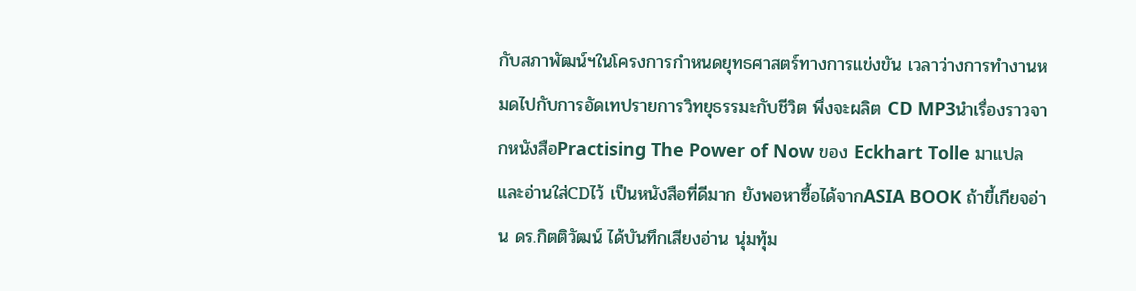กับสภาพัฒน์ฯในโครงการกำหนดยุทธศาสตร์ทางการแข่งขัน เวลาว่างการทำงานหมดไปกับการอัดเทปรายการวิทยุธรรมะกับชีวิต พึ่งจะผลิต CD MP3นำเรื่องราวจากหนังสือPractising The Power of Now ของ Eckhart Tolle มาแปลและอ่านใส่CDไว้ เป็นหนังสือที่ดีมาก ยังพอหาซื้อได้จากASIA BOOK ถ้าขี้เกียจอ่าน ดร.กิตติวัฒน์ ได้บันทึกเสียงอ่าน นุ่มทุ้ม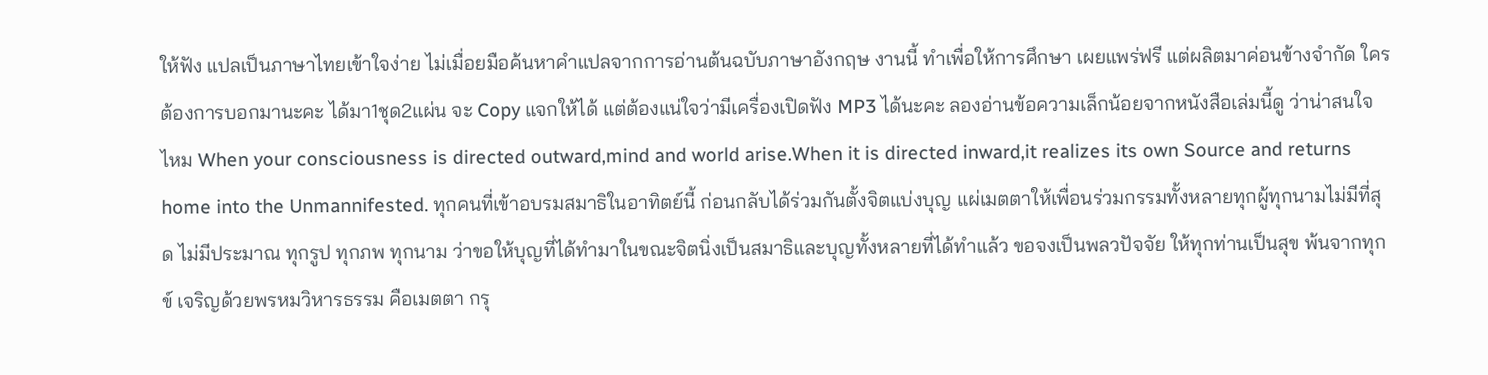ให้ฟัง แปลเป็นภาษาไทยเข้าใจง่าย ไม่เมื่อยมือค้นหาคำแปลจากการอ่านต้นฉบับภาษาอังกฤษ งานนี้ ทำเพื่อให้การศึกษา เผยแพร่ฟรี แต่ผลิตมาค่อนข้างจำกัด ใครต้องการบอกมานะคะ ได้มา1ชุด2แผ่น จะ Copy แจกให้ได้ แต่ต้องแน่ใจว่ามีเครื่องเปิดฟัง MP3 ได้นะคะ ลองอ่านข้อความเล็กน้อยจากหนังสือเล่มนี้ดู ว่าน่าสนใจไหม When your consciousness is directed outward,mind and world arise.When it is directed inward,it realizes its own Source and returns home into the Unmannifested. ทุกคนที่เข้าอบรมสมาธิในอาทิตย์นี้ ก่อนกลับได้ร่วมกันตั้งจิตแบ่งบุญ แผ่เมตตาให้เพื่อนร่วมกรรมทั้งหลายทุกผู้ทุกนามไม่มีที่สุด ไม่มีประมาณ ทุกรูป ทุกภพ ทุกนาม ว่าขอให้บุญที่ได้ทำมาในขณะจิตนิ่งเป็นสมาธิและบุญทั้งหลายที่ได้ทำแล้ว ขอจงเป็นพลวปัจจัย ให้ทุกท่านเป็นสุข พ้นจากทุกข์ เจริญด้วยพรหมวิหารธรรม คือเมตตา กรุ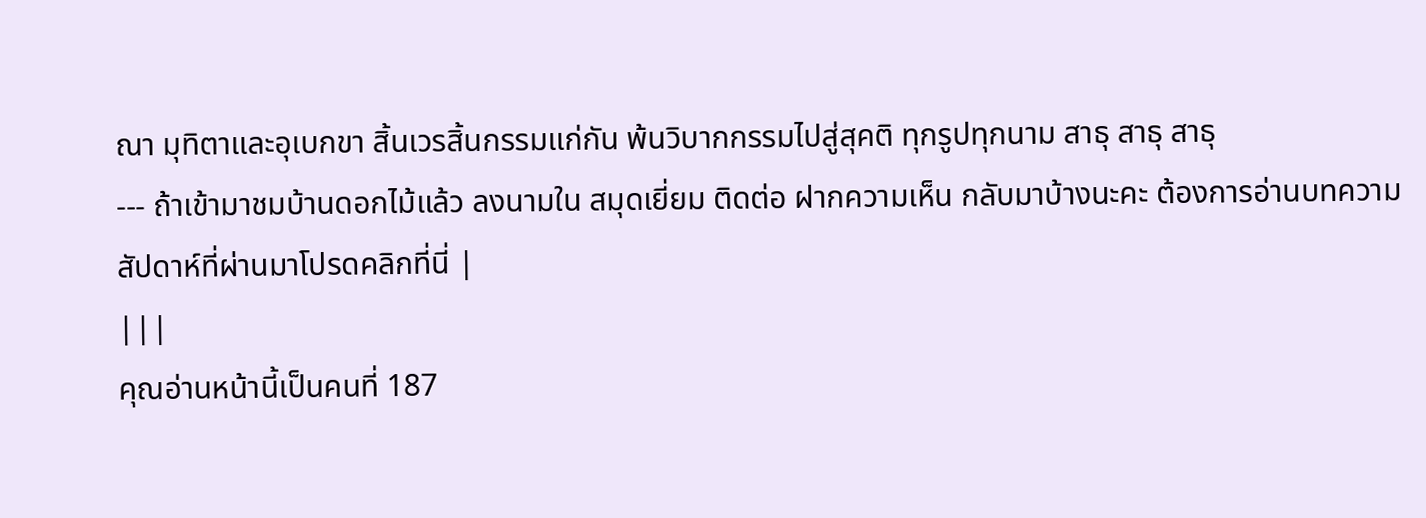ณา มุทิตาและอุเบกขา สิ้นเวรสิ้นกรรมแก่กัน พ้นวิบากกรรมไปสู่สุคติ ทุกรูปทุกนาม สาธุ สาธุ สาธุ
--- ถ้าเข้ามาชมบ้านดอกไม้แล้ว ลงนามใน สมุดเยี่ยม ติดต่อ ฝากความเห็น กลับมาบ้างนะคะ ต้องการอ่านบทความสัปดาห์ที่ผ่านมาโปรดคลิกที่นี่ |
|||
คุณอ่านหน้านี้เป็นคนที่ 187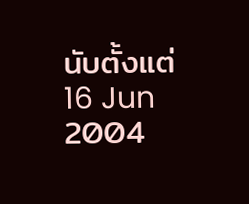นับตั้งแต่ 16 Jun 2004